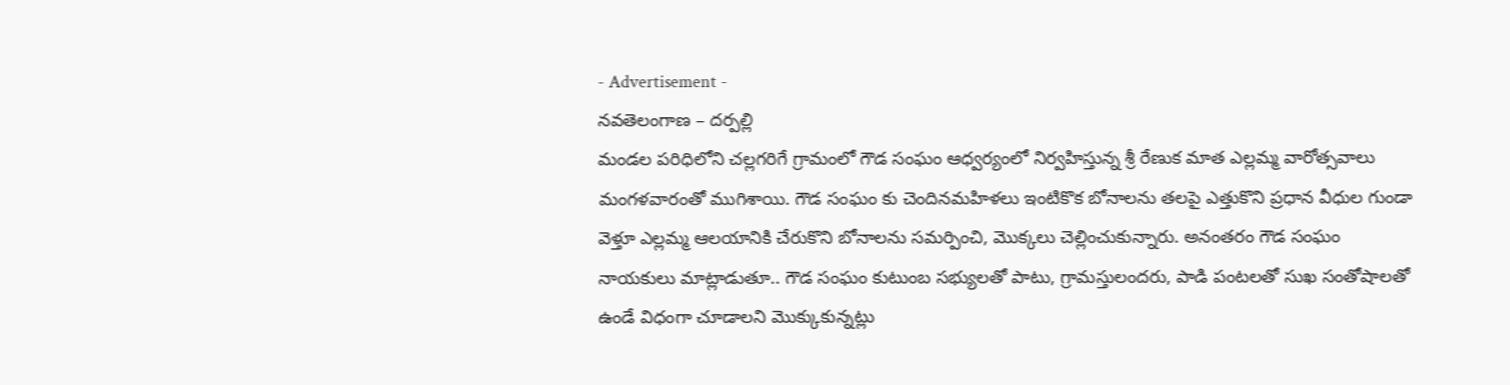- Advertisement -
నవతెలంగాణ – దర్పల్లి
మండల పరిధిలోని చల్లగరిగే గ్రామంలో గౌడ సంఘం ఆధ్వర్యంలో నిర్వహిస్తున్న శ్రీ రేణుక మాత ఎల్లమ్మ వారోత్సవాలు మంగళవారంతో ముగిశాయి. గౌడ సంఘం కు చెందినమహిళలు ఇంటికొక బోనాలను తలపై ఎత్తుకొని ప్రధాన వీధుల గుండా వెళ్తూ ఎల్లమ్మ ఆలయానికి చేరుకొని బోనాలను సమర్పించి, మొక్కలు చెల్లించుకున్నారు. అనంతరం గౌడ సంఘం నాయకులు మాట్లాడుతూ.. గౌడ సంఘం కుటుంబ సభ్యులతో పాటు, గ్రామస్తులందరు, పాడి పంటలతో సుఖ సంతోషాలతో ఉండే విధంగా చూడాలని మొక్కుకున్నట్లు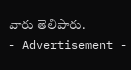వారు తెలిపారు.
- Advertisement -